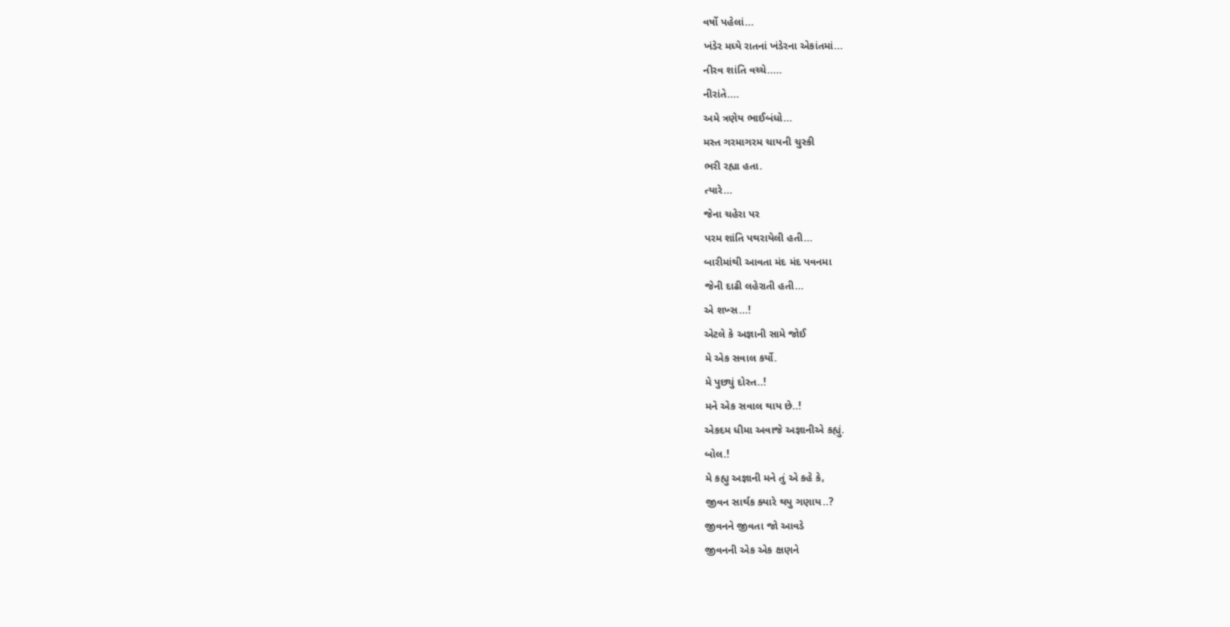વર્ષો પહેલાં...
ખંડેર મધ્યે રાતનાં ખંડેરના એકાંતમાં...
નીરવ શાંતિ વચ્ચે.....
નીરાંતે....
અમે ત્રણેય ભાઈબંધો...
મસ્ત ગરમાગરમ ચાયની ચુસ્કી
ભરી રહ્યા હતા.
ત્યારે...
જેના ચહેરા પર
પરમ શાંતિ પથરાયેલી હતી...
બારીમાંથી આવતા મંદ મંદ પવનમા
જેની દાઢી લહેરાતી હતી...
એ શખ્સ...!
એટલે કે અજ્ઞાની સામે જોઈ
મે એક સવાલ કર્યો.
મે પુછ્યું દોસ્ત..!
મને એક સવાલ થાય છે..!
એકદમ ધીમા અવાજે અજ્ઞાનીએ કહ્યું.
બોલ.!
મે કહ્યુ અજ્ઞાની મને તું એ કહે કે,
જીવન સાર્થક ક્યારે થયુ ગણાય..?
જીવનને જીવતા જો આવડે
જીવનની એક એક ક્ષણને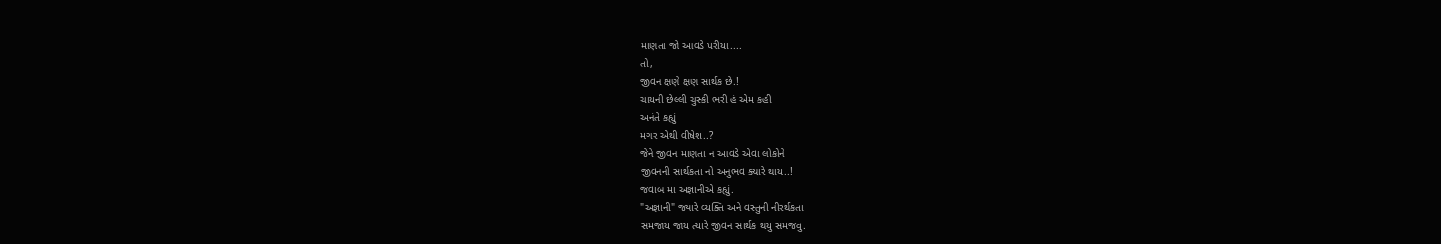માણતા જો આવડે પરીયા....
તો,
જીવન ક્ષણે ક્ષણ સાર્થક છે.!
ચાયની છેલ્લી ચુસ્કી ભરી હં એમ કહી
અનંતે કહ્યું
મગર એથી વીષેશ..?
જેને જીવન માણતા ન આવડે એવા લોકોને
જીવનની સાર્થકતા નો અનુભવ ક્યારે થાય..!
જવાબ મા અજ્ઞાનીએ કહ્યું.
"અજ્ઞાની" જ્યારે વ્યક્તિ અને વસ્તુની નીરર્થકતા
સમજાય જાય ત્યારે જીવન સાર્થક થયુ સમજવુ.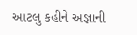આટલુ કહીને અજ્ઞાની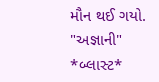મૌન થઈ ગયો.
"અજ્ઞાની"
*બ્લાસ્ટ*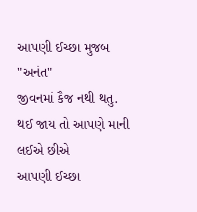આપણી ઈચ્છા મુજબ "અનંત"
જીવનમાં કૈજ નથી થતુ.
થઈ જાય તો આપણે માની લઈએ છીએ
આપણી ઈચ્છા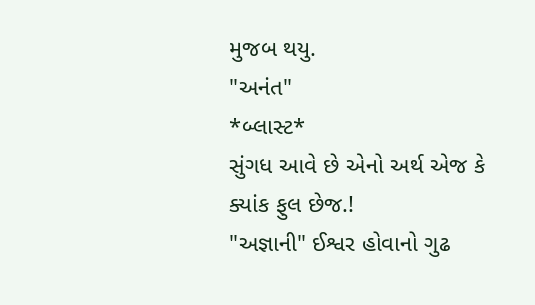મુજબ થયુ.
"અનંત"
*બ્લાસ્ટ*
સુંગધ આવે છે એનો અર્થ એજ કે
ક્યાંક ફુલ છેજ.!
"અજ્ઞાની" ઈશ્વર હોવાનો ગુઢ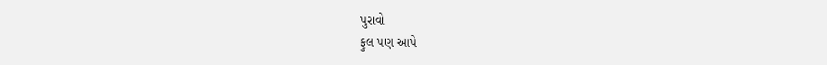પુરાવો
ફુલ પણ આપે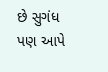છે સુગંધ પણ આપે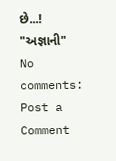છે...!
"અજ્ઞાની"
No comments:
Post a Comment